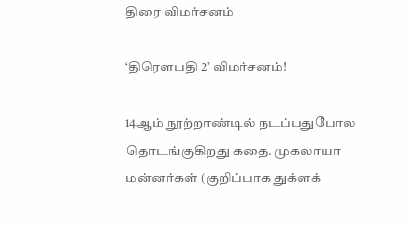திரை விமர்சனம்

‘திரெளபதி 2’ விமர்சனம்!

14ஆம் நூற்றாண்டில் நடப்பதுபோல தொடங்குகிறது கதை. முகலாயா மன்னர்கள் (குறிப்பாக துக்ளக்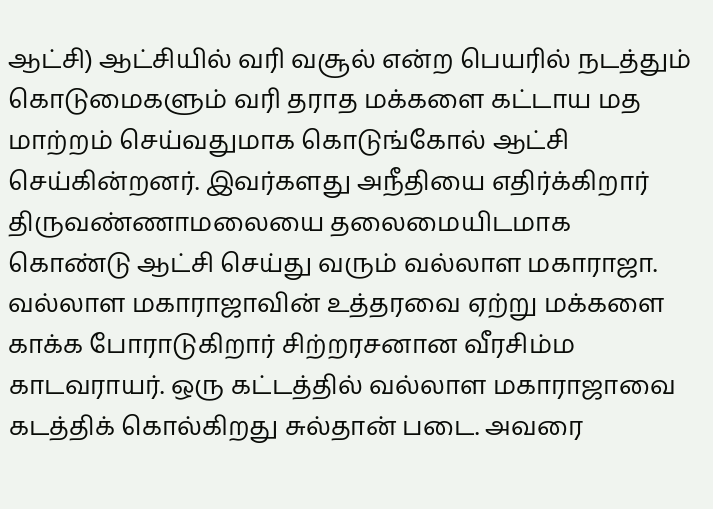ஆட்சி) ஆட்சியில் வரி வசூல் என்ற பெயரில் நடத்தும் கொடுமைகளும் வரி தராத மக்களை கட்டாய மத மாற்றம் செய்வதுமாக கொடுங்கோல் ஆட்சி செய்கின்றனர். இவர்களது அநீதியை எதிர்க்கிறார் திருவண்ணாமலையை தலைமையிடமாக கொண்டு ஆட்சி செய்து வரும் வல்லாள மகாராஜா. வல்லாள மகாராஜாவின் உத்தரவை ஏற்று மக்களை காக்க போராடுகிறார் சிற்றரசனான வீரசிம்ம காடவராயர். ஒரு கட்டத்தில் வல்லாள மகாராஜாவை கடத்திக் கொல்கிறது சுல்தான் படை. அவரை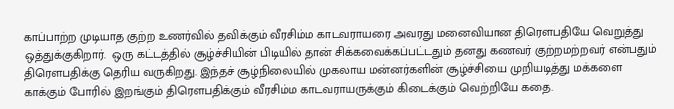காப்பாற்ற முடியாத குற்ற உணர்வில் தவிக்கும் வீரசிம்ம காடவராயரை அவரது மனைவியான திரெளபதியே வெறுத்து ஒத்துக்குகிறார்.  ஒரு கட்டத்தில் சூழ்ச்சியின் பிடியில் தான் சிக்கவைக்கப்பட்டதும் தனது கணவர் குற்றமற்றவர் என்பதும் திரெளபதிக்கு தெரிய வருகிறது. இந்தச் சூழ்நிலையில் முகலாய மன்னர்களின் சூழ்ச்சியை முறியடித்து மக்களை காக்கும் போரில் இறங்கும் திரெளபதிக்கும் வீரசிம்ம காடவராயருக்கும் கிடைக்கும் வெற்றியே கதை.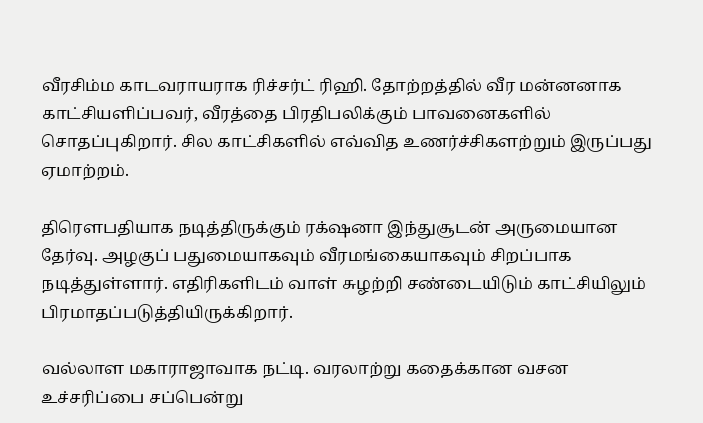வீரசிம்ம காடவராயராக ரிச்சர்ட் ரிஹி. தோற்றத்தில் வீர மன்னனாக காட்சியளிப்பவர், வீரத்தை பிரதிபலிக்கும் பாவனைகளில் சொதப்புகிறார். சில காட்சிகளில் எவ்வித உணர்ச்சிகளற்றும் இருப்பது ஏமாற்றம்.

திரெளபதியாக நடித்திருக்கும் ரக்‌ஷனா இந்துசூடன் அருமையான தேர்வு. அழகுப் பதுமையாகவும் வீரமங்கையாகவும் சிறப்பாக நடித்துள்ளார். எதிரிகளிடம் வாள் சுழற்றி சண்டையிடும் காட்சியிலும் பிரமாதப்படுத்தியிருக்கிறார்.

வல்லாள மகாராஜாவாக நட்டி. வரலாற்று கதைக்கான வசன உச்சரிப்பை சப்பென்று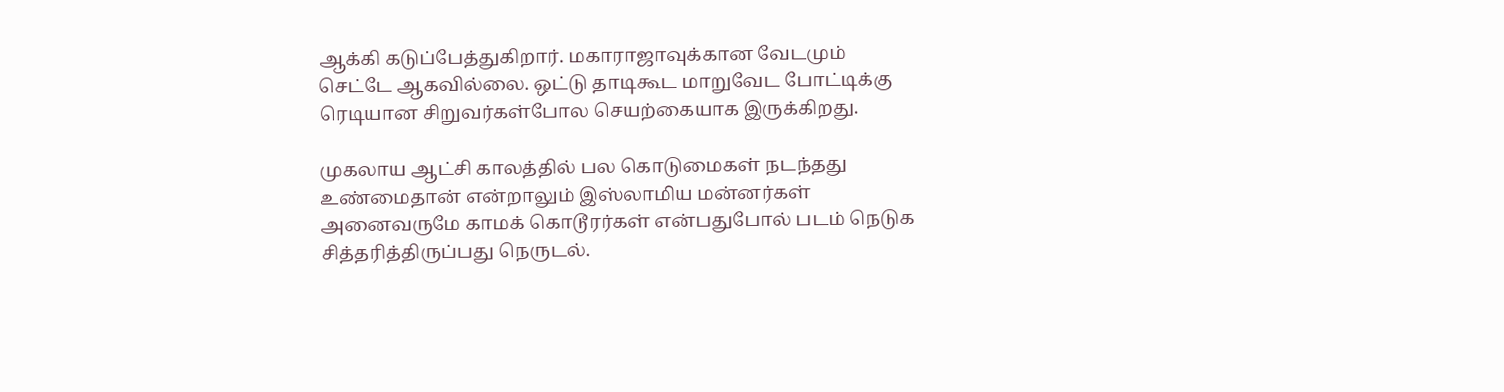ஆக்கி கடுப்பேத்துகிறார். மகாராஜாவுக்கான வேடமும் செட்டே ஆகவில்லை. ஒட்டு தாடிகூட மாறுவேட போட்டிக்கு ரெடியான சிறுவர்கள்போல செயற்கையாக இருக்கிறது.

முகலாய ஆட்சி காலத்தில் பல கொடுமைகள் நடந்தது உண்மைதான் என்றாலும் இஸ்லாமிய மன்னர்கள் அனைவருமே காமக் கொடூரர்கள் என்பதுபோல் படம் நெடுக சித்தரித்திருப்பது நெருடல்.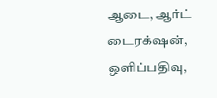ஆடை, ஆர்ட் டைரக்‌ஷன், ஒளிப்பதிவு,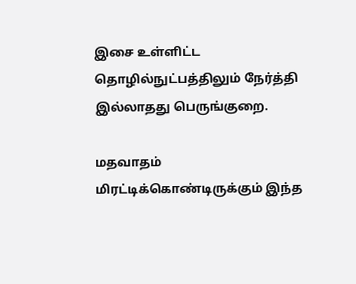இசை உள்ளிட்ட தொழில்நுட்பத்திலும் நேர்த்தி இல்லாதது பெருங்குறை.

மதவாதம் மிரட்டிக்கொண்டிருக்கும் இந்த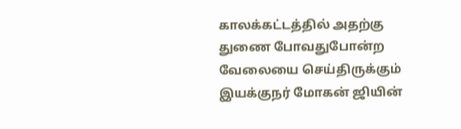காலக்கட்டத்தில் அதற்கு துணை போவதுபோன்ற வேலையை செய்திருக்கும் இயக்குநர் மோகன் ஜியின்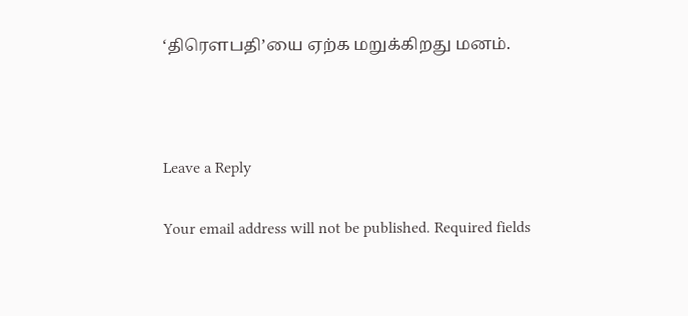‘திரெளபதி’யை ஏற்க மறுக்கிறது மனம்.



Leave a Reply

Your email address will not be published. Required fields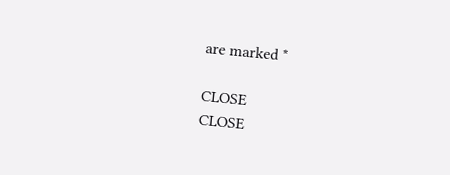are marked *

CLOSE
CLOSE